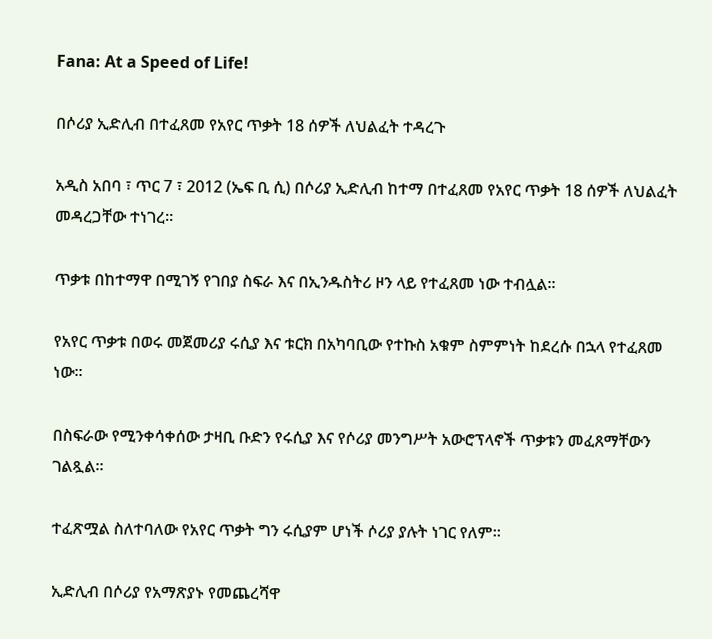Fana: At a Speed of Life!

በሶሪያ ኢድሊብ በተፈጸመ የአየር ጥቃት 18 ሰዎች ለህልፈት ተዳረጉ

አዲስ አበባ ፣ ጥር 7 ፣ 2012 (ኤፍ ቢ ሲ) በሶሪያ ኢድሊብ ከተማ በተፈጸመ የአየር ጥቃት 18 ሰዎች ለህልፈት መዳረጋቸው ተነገረ።

ጥቃቱ በከተማዋ በሚገኝ የገበያ ስፍራ እና በኢንዱስትሪ ዞን ላይ የተፈጸመ ነው ተብሏል።

የአየር ጥቃቱ በወሩ መጀመሪያ ሩሲያ እና ቱርክ በአካባቢው የተኩስ አቁም ስምምነት ከደረሱ በኋላ የተፈጸመ ነው።

በስፍራው የሚንቀሳቀሰው ታዛቢ ቡድን የሩሲያ እና የሶሪያ መንግሥት አውሮፕላኖች ጥቃቱን መፈጸማቸውን ገልጿል።

ተፈጽሟል ስለተባለው የአየር ጥቃት ግን ሩሲያም ሆነች ሶሪያ ያሉት ነገር የለም።

ኢድሊብ በሶሪያ የአማጽያኑ የመጨረሻዋ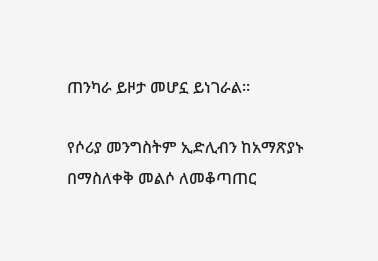ጠንካራ ይዞታ መሆኗ ይነገራል።

የሶሪያ መንግስትም ኢድሊብን ከአማጽያኑ በማስለቀቅ መልሶ ለመቆጣጠር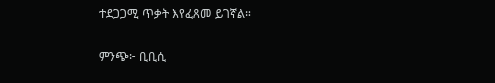ተደጋጋሚ ጥቃት እየፈጸመ ይገኛል።

ምንጭ፦ ቢቢሲ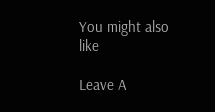You might also like

Leave A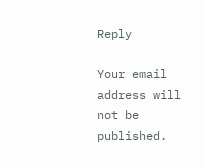Reply

Your email address will not be published.